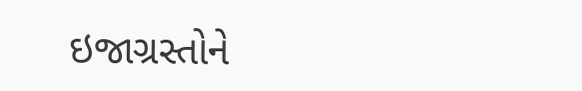ઇજાગ્રસ્તોને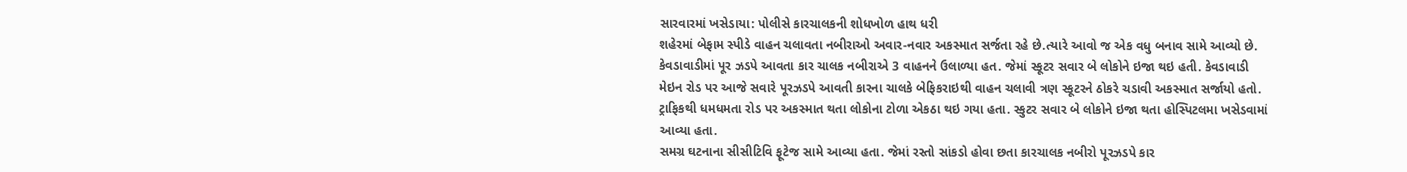સારવારમાં ખસેડાયા: પોલીસે કારચાલકની શોધખોળ હાથ ધરી
શહેરમાં બેફામ સ્પીડે વાહન ચલાવતા નબીરાઓ અવાર-નવાર અકસ્માત સર્જતા રહે છે.ત્યારે આવો જ એક વધુ બનાવ સામે આવ્યો છે. કેવડાવાડીમાં પૂર ઝડપે આવતા કાર ચાલક નબીરાએ 3 વાહનને ઉલાળ્યા હત. જેમાં સ્કૂટર સવાર બે લોકોને ઇજા થઇ હતી. કેવડાવાડી મેઇન રોડ પર આજે સવારે પૂરઝડપે આવતી કારના ચાલકે બેફિકરાઇથી વાહન ચલાવી ત્રણ સ્કૂટરને ઠોકરે ચડાવી અકસ્માત સર્જાયો હતો. ટ્રાફિકથી ધમધમતા રોડ પર અકસ્માત થતા લોકોના ટોળા એકઠા થઇ ગયા હતા. સ્કુટર સવાર બે લોકોને ઇજા થતા હોસ્પિટલમા ખસેડવામાં આવ્યા હતા.
સમગ્ર ઘટનાના સીસીટિવિ ફૂટેજ સામે આવ્યા હતા. જેમાં રસ્તો સાંકડો હોવા છતા કારચાલક નબીરો પૂરઝડપે કાર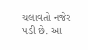ચલાવતો નજેર પડી છે. આ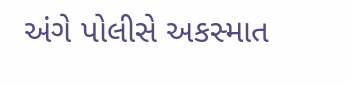અંગે પોલીસે અકસ્માત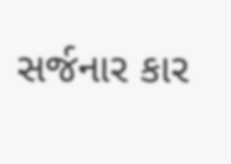સર્જનાર કાર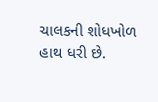ચાલકની શોધખોળ હાથ ધરી છે.